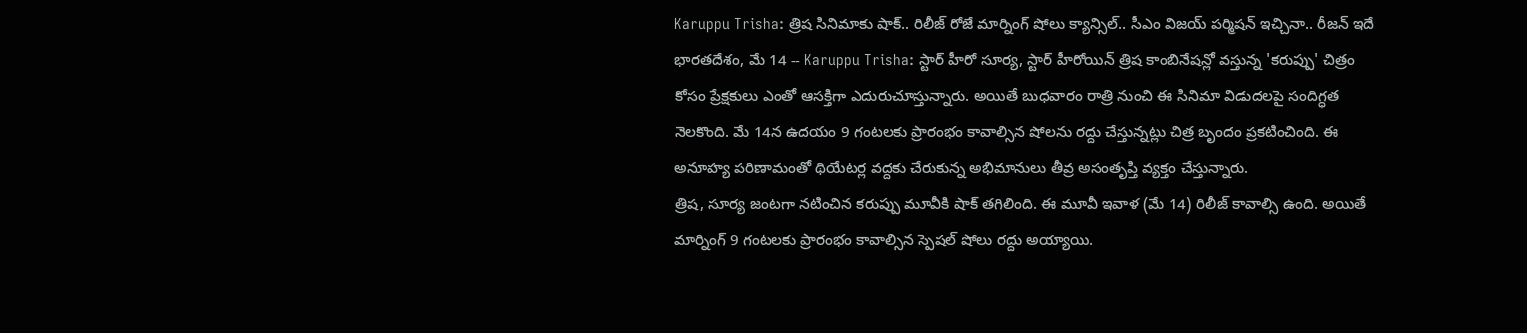Karuppu Trisha: త్రిష సినిమాకు షాక్.. రిలీజ్ రోజే మార్నింగ్ షోలు క్యాన్సిల్.. సీఎం విజయ్ పర్మిషన్ ఇచ్చినా.. రీజన్ ఇదే
భారతదేశం, మే 14 -- Karuppu Trisha: స్టార్ హీరో సూర్య, స్టార్ హీరోయిన్ త్రిష కాంబినేషన్లో వస్తున్న 'కరుప్పు' చిత్రం కోసం ప్రేక్షకులు ఎంతో ఆసక్తిగా ఎదురుచూస్తున్నారు. అయితే బుధవారం రాత్రి నుంచి ఈ సినిమా విడుదలపై సందిగ్ధత నెలకొంది. మే 14న ఉదయం 9 గంటలకు ప్రారంభం కావాల్సిన షోలను రద్దు చేస్తున్నట్లు చిత్ర బృందం ప్రకటించింది. ఈ అనూహ్య పరిణామంతో థియేటర్ల వద్దకు చేరుకున్న అభిమానులు తీవ్ర అసంతృప్తి వ్యక్తం చేస్తున్నారు.
త్రిష, సూర్య జంటగా నటించిన కరుప్పు మూవీకి షాక్ తగిలింది. ఈ మూవీ ఇవాళ (మే 14) రిలీజ్ కావాల్సి ఉంది. అయితే మార్నింగ్ 9 గంటలకు ప్రారంభం కావాల్సిన స్పెషల్ షోలు రద్దు అయ్యాయి.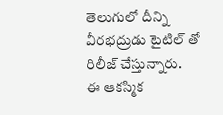తెలుగులో దీన్ని వీరభద్రుడు టైటిల్ తో రిలీజ్ చేస్తున్నారు.
ఈ ఆకస్మిక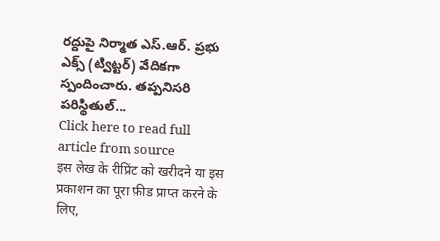రద్దుపై నిర్మాత ఎస్.ఆర్. ప్రభు ఎక్స్ (ట్విట్టర్) వేదికగా స్పందించారు. తప్పనిసరి పరిస్థితుల్...
Click here to read full article from source
इस लेख के रीप्रिंट को खरीदने या इस प्रकाशन का पूरा फ़ीड प्राप्त करने के लिए,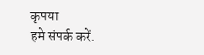कृपया
हमे संपर्क करें.